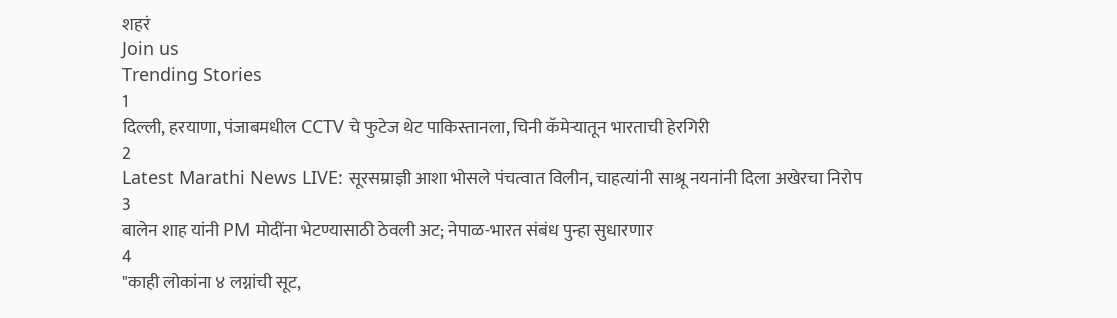शहरं
Join us
Trending Stories
1
दिल्ली, हरयाणा, पंजाबमधील CCTV चे फुटेज थेट पाकिस्तानला, चिनी कॅमेऱ्यातून भारताची हेरगिरी
2
Latest Marathi News LIVE: सूरसम्राज्ञी आशा भोसले पंचत्वात विलीन, चाहत्यांनी साश्रू नयनांनी दिला अखेरचा निरोप
3
बालेन शाह यांनी PM मोदींना भेटण्यासाठी ठेवली अट; नेपाळ-भारत संबंध पुन्हा सुधारणार
4
"काही लोकांना ४ लग्नांची सूट,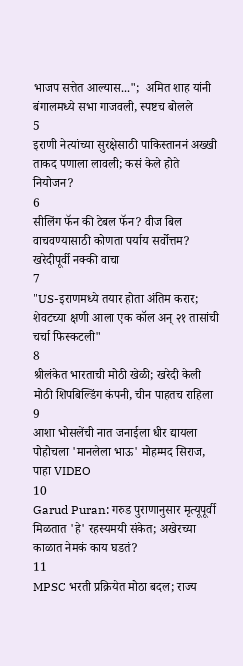भाजप सत्तेत आल्यास...";  अमित शाह यांनी बंगालमध्ये सभा गाजवली, स्पष्टच बोलले
5
इराणी नेत्यांच्या सुरक्षेसाठी पाकिस्ताननं अख्खी ताकद पणाला लावली; कसं केले होते नियोजन?
6
सीलिंग फॅन की टेबल फॅन? वीज बिल वाचवण्यासाठी कोणता पर्याय सर्वोत्तम? खरेदीपूर्वी नक्की वाचा
7
"US-इराणमध्ये तयार होता अंतिम करार; शेवटच्या क्षणी आला एक कॉल अन् २१ तासांची चर्चा फिस्कटली"
8
श्रीलंकेत भारताची मोठी खेळी; खरेदी केली मोठी शिपबिल्डिंग कंपनी, चीन पाहतच राहिला
9
आशा भोसलेंची नात जनाईला धीर द्यायला पोहोचला 'मानलेला भाऊ' मोहम्मद सिराज, पाहा VIDEO
10
Garud Puran: गरुड पुराणानुसार मृत्यूपूर्वी मिळतात 'हे' रहस्यमयी संकेत; अखेरच्या काळात नेमकं काय घडतं?
11
MPSC भरती प्रक्रियेत मोठा बदल; राज्य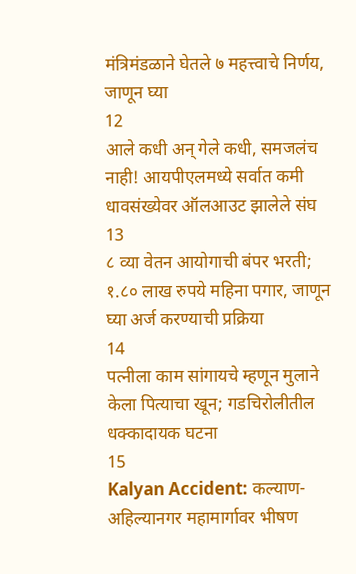मंत्रिमंडळाने घेतले ७ महत्त्वाचे निर्णय, जाणून घ्या
12
आले कधी अन् गेले कधी, समजलंच नाही! आयपीएलमध्ये सर्वात कमी धावसंख्येवर ऑलआउट झालेले संघ
13
८ व्या वेतन आयोगाची बंपर भरती; १.८० लाख रुपये महिना पगार, जाणून घ्या अर्ज करण्याची प्रक्रिया
14
पत्नीला काम सांगायचे म्हणून मुलाने केला पित्याचा खून; गडचिरोलीतील धक्कादायक घटना
15
Kalyan Accident: कल्याण-अहिल्यानगर महामार्गावर भीषण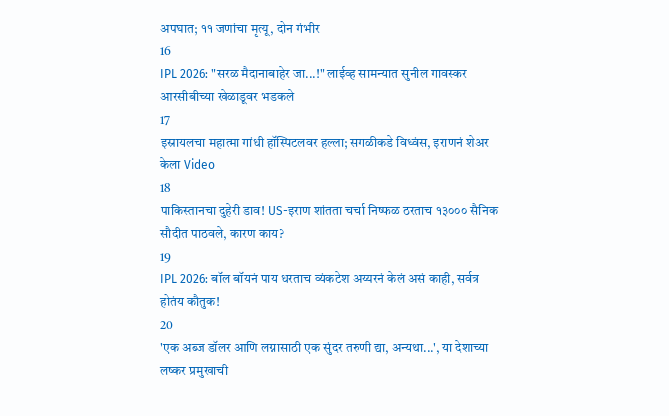अपघात; ११ जणांचा मृत्यू, दोन गंभीर
16
IPL 2026: "सरळ मैदानाबाहेर जा...!" लाईव्ह सामन्यात सुनील गावस्कर आरसीबीच्या खेळाडूवर भडकले
17
इस्रायलचा महात्मा गांधी हॉस्पिटलवर हल्ला; सगळीकडे विध्वंस, इराणनं शेअर केला Video
18
पाकिस्तानचा दुहेरी डाव! US-इराण शांतता चर्चा निष्फळ ठरताच १३००० सैनिक सौदीत पाठवले, कारण काय?
19
IPL 2026: बॉल बॉयनं पाय धरताच व्यंकटेश अय्यरनं केलं असं काही, सर्वत्र होतंय कौतुक!
20
'एक अब्ज डॉलर आणि लग्नासाठी एक सुंदर तरुणी द्या, अन्यथा...', या देशाच्या लष्कर प्रमुखाची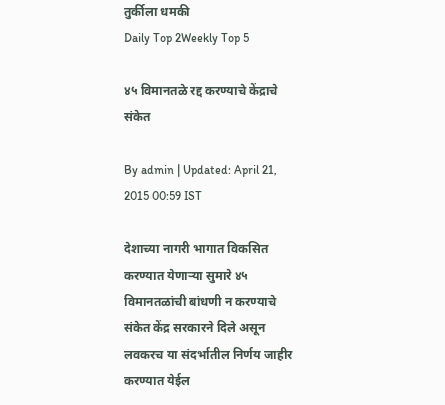तुर्कीला धमकी
Daily Top 2Weekly Top 5

४५ विमानतळे रद्द करण्याचे केंद्राचे संकेत

By admin | Updated: April 21, 2015 00:59 IST

देशाच्या नागरी भागात विकसित करण्यात येणाऱ्या सुमारे ४५ विमानतळांची बांधणी न करण्याचे संकेत केंद्र सरकारने दिले असून लवकरच या संदर्भातील निर्णय जाहीर करण्यात येईल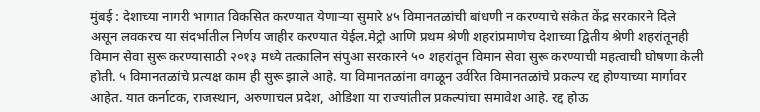मुंबई : देशाच्या नागरी भागात विकसित करण्यात येणाऱ्या सुमारे ४५ विमानतळांची बांधणी न करण्याचे संकेत केंद्र सरकारने दिले असून लवकरच या संदर्भातील निर्णय जाहीर करण्यात येईल.मेट्रो आणि प्रथम श्रेणी शहरांप्रमाणेच देशाच्या द्वितीय श्रेणी शहरांतूनही विमान सेवा सुरू करण्यासाठी २०१३ मध्ये तत्कालिन संपुआ सरकारने ५० शहरांतून विमान सेवा सुरू करण्याची महत्वाची घोषणा केली होती. ५ विमानतळांचे प्रत्यक्ष काम ही सुरू झाले आहे. या विमानतळांना वगळून उर्वरित विमानतळांचे प्रकल्प रद्द होण्याच्या मार्गावर आहेत. यात कर्नाटक, राजस्थान, अरुणाचल प्रदेश, ओडिशा या राज्यांतील प्रकल्पांचा समावेश आहे. रद्द होऊ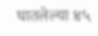घातलेल्या ४५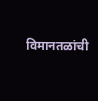विमानतळांची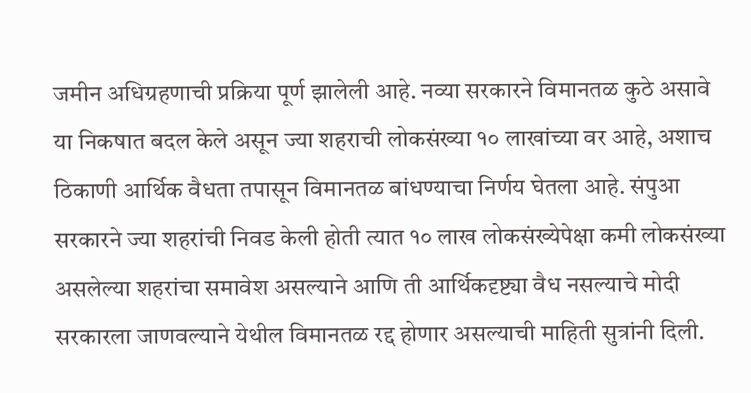जमीन अधिग्रहणाची प्रक्रिया पूर्ण झालेली आहे. नव्या सरकारने विमानतळ कुठे असावे या निकषात बदल केले असून ज्या शहराची लोकसंख्या १० लाखांच्या वर आहे, अशाच ठिकाणी आर्थिक वैधता तपासून विमानतळ बांधण्याचा निर्णय घेतला आहे. संपुआ सरकारने ज्या शहरांची निवड केली होती त्यात १० लाख लोकसंख्येपेक्षा कमी लोकसंख्या असलेल्या शहरांचा समावेश असल्याने आणि ती आर्थिकदृष्ट्या वैध नसल्याचे मोदी सरकारला जाणवल्याने येथील विमानतळ रद्द होणार असल्याची माहिती सुत्रांनी दिली.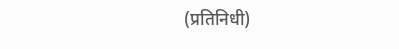(प्रतिनिधी)